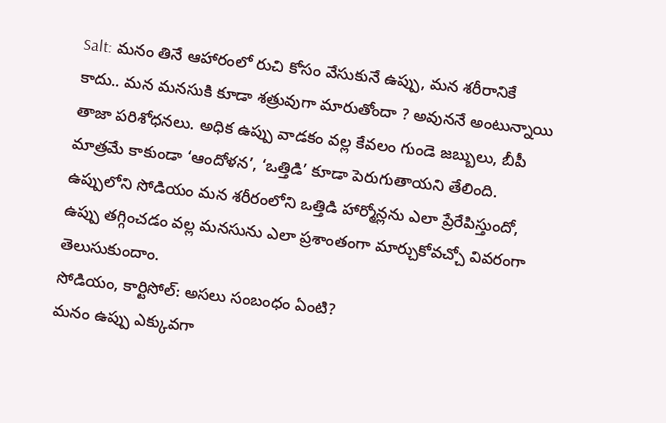Salt: మనం తినే ఆహారంలో రుచి కోసం వేసుకునే ఉప్పు, మన శరీరానికే కాదు.. మన మనసుకి కూడా శత్రువుగా మారుతోందా ? అవుననే అంటున్నాయి తాజా పరిశోధనలు. అధిక ఉప్పు వాడకం వల్ల కేవలం గుండె జబ్బులు, బీపీ మాత్రమే కాకుండా ‘ఆందోళన’, ‘ఒత్తిడి’ కూడా పెరుగుతాయని తేలింది. ఉప్పులోని సోడియం మన శరీరంలోని ఒత్తిడి హార్మోన్లను ఎలా ప్రేరేపిస్తుందో, ఉప్పు తగ్గించడం వల్ల మనసును ఎలా ప్రశాంతంగా మార్చుకోవచ్చో వివరంగా తెలుసుకుందాం.
సోడియం, కార్టిసోల్: అసలు సంబంధం ఏంటి?
మనం ఉప్పు ఎక్కువగా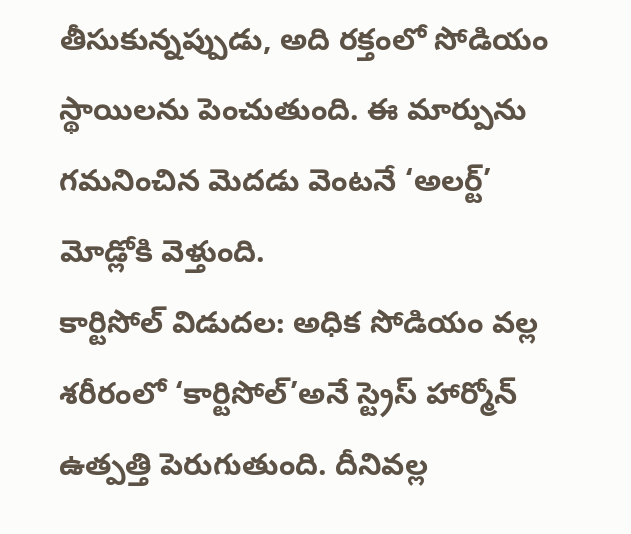తీసుకున్నప్పుడు, అది రక్తంలో సోడియం స్థాయిలను పెంచుతుంది. ఈ మార్పును గమనించిన మెదడు వెంటనే ‘అలర్ట్’ మోడ్లోకి వెళ్తుంది.
కార్టిసోల్ విడుదల: అధిక సోడియం వల్ల శరీరంలో ‘కార్టిసోల్’అనే స్ట్రెస్ హార్మోన్ ఉత్పత్తి పెరుగుతుంది. దీనివల్ల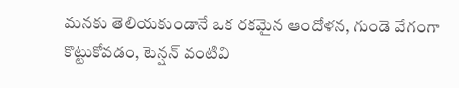మనకు తెలియకుండానే ఒక రకమైన ఆందోళన, గుండె వేగంగా కొట్టుకోవడం, టెన్షన్ వంటివి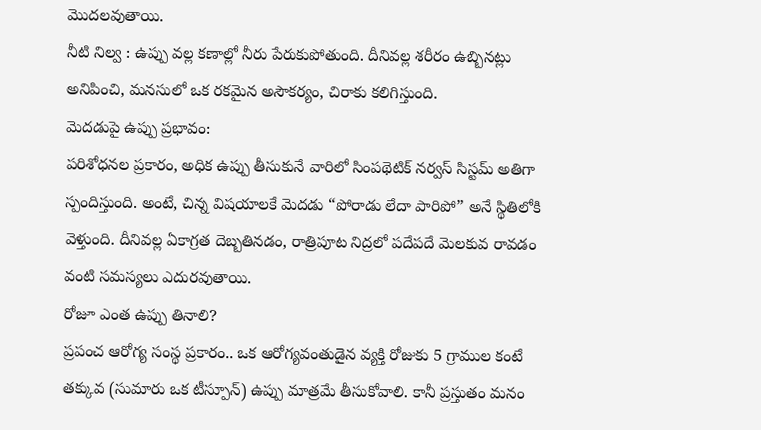మొదలవుతాయి.
నీటి నిల్వ : ఉప్పు వల్ల కణాల్లో నీరు పేరుకుపోతుంది. దీనివల్ల శరీరం ఉబ్బినట్లు అనిపించి, మనసులో ఒక రకమైన అసౌకర్యం, చిరాకు కలిగిస్తుంది.
మెదడుపై ఉప్పు ప్రభావం:
పరిశోధనల ప్రకారం, అధిక ఉప్పు తీసుకునే వారిలో సింపథెటిక్ నర్వస్ సిస్టమ్ అతిగా స్పందిస్తుంది. అంటే, చిన్న విషయాలకే మెదడు “పోరాడు లేదా పారిపో” అనే స్థితిలోకి వెళ్తుంది. దీనివల్ల ఏకాగ్రత దెబ్బతినడం, రాత్రిపూట నిద్రలో పదేపదే మెలకువ రావడం వంటి సమస్యలు ఎదురవుతాయి.
రోజూ ఎంత ఉప్పు తినాలి?
ప్రపంచ ఆరోగ్య సంస్థ ప్రకారం.. ఒక ఆరోగ్యవంతుడైన వ్యక్తి రోజుకు 5 గ్రాముల కంటే తక్కువ (సుమారు ఒక టీస్పూన్) ఉప్పు మాత్రమే తీసుకోవాలి. కానీ ప్రస్తుతం మనం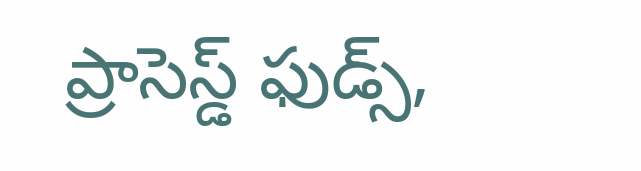ప్రాసెస్డ్ ఫుడ్స్,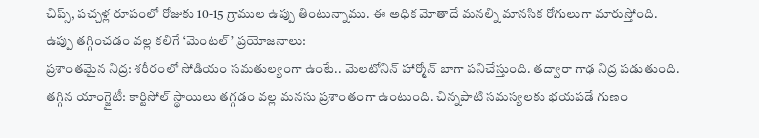చిప్స్, పచ్చళ్ల రూపంలో రోజుకు 10-15 గ్రాముల ఉప్పు తింటున్నాము. ఈ అధిక మోతాదే మనల్ని మానసిక రోగులుగా మారుస్తోంది.
ఉప్పు తగ్గించడం వల్ల కలిగే ‘మెంటల్’ ప్రయోజనాలు:
ప్రశాంతమైన నిద్ర: శరీరంలో సోడియం సమతుల్యంగా ఉంటే.. మెలటోనిన్ హార్మోన్ బాగా పనిచేస్తుంది. తద్వారా గాఢ నిద్ర పడుతుంది.
తగ్గిన యాంగ్జైటీ: కార్టిసోల్ స్థాయిలు తగ్గడం వల్ల మనసు ప్రశాంతంగా ఉంటుంది. చిన్నపాటి సమస్యలకు భయపడే గుణం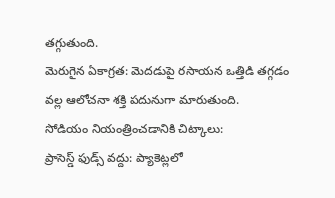తగ్గుతుంది.
మెరుగైన ఏకాగ్రత: మెదడుపై రసాయన ఒత్తిడి తగ్గడం వల్ల ఆలోచనా శక్తి పదునుగా మారుతుంది.
సోడియం నియంత్రించడానికి చిట్కాలు:
ప్రాసెస్డ్ ఫుడ్స్ వద్దు: ప్యాకెట్లలో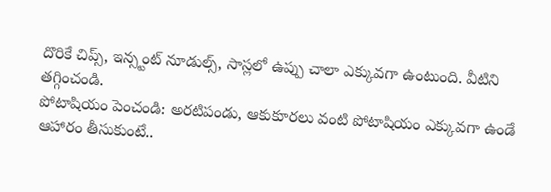దొరికే చిప్స్, ఇన్స్టంట్ నూడుల్స్, సాస్లలో ఉప్పు చాలా ఎక్కువగా ఉంటుంది. వీటిని తగ్గించండి.
పోటాషియం పెంచండి: అరటిపండు, ఆకుకూరలు వంటి పోటాషియం ఎక్కువగా ఉండే ఆహారం తీసుకుంటే..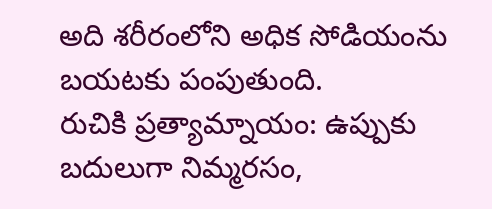అది శరీరంలోని అధిక సోడియంను బయటకు పంపుతుంది.
రుచికి ప్రత్యామ్నాయం: ఉప్పుకు బదులుగా నిమ్మరసం,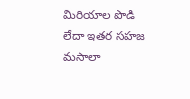మిరియాల పొడి లేదా ఇతర సహజ మసాలా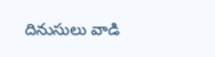దినుసులు వాడి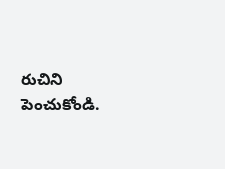రుచిని పెంచుకోండి.